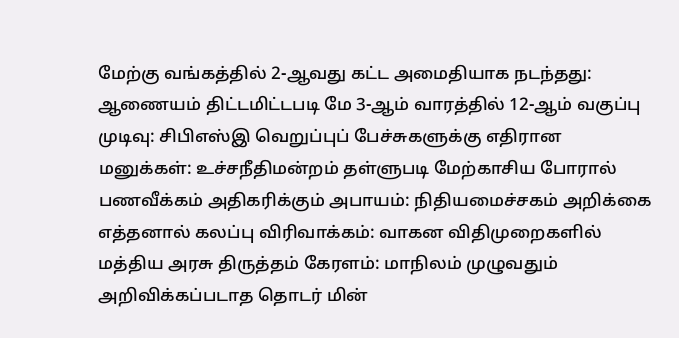மேற்கு வங்கத்தில் 2-ஆவது கட்ட அமைதியாக நடந்தது: ஆணையம் திட்டமிட்டபடி மே 3-ஆம் வாரத்தில் 12-ஆம் வகுப்பு முடிவு: சிபிஎஸ்இ வெறுப்புப் பேச்சுகளுக்கு எதிரான மனுக்கள்: உச்சநீதிமன்றம் தள்ளுபடி மேற்காசிய போரால் பணவீக்கம் அதிகரிக்கும் அபாயம்: நிதியமைச்சகம் அறிக்கை எத்தனால் கலப்பு விரிவாக்கம்: வாகன விதிமுறைகளில் மத்திய அரசு திருத்தம் கேரளம்: மாநிலம் முழுவதும் அறிவிக்கப்படாத தொடர் மின்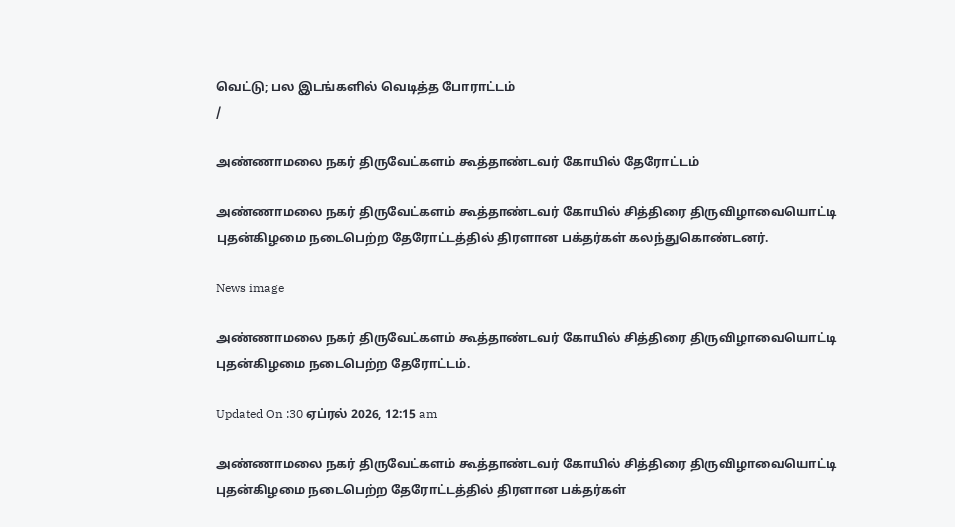வெட்டு; பல இடங்களில் வெடித்த போராட்டம்
/

அண்ணாமலை நகர் திருவேட்களம் கூத்தாண்டவர் கோயில் தேரோட்டம்

அண்ணாமலை நகர் திருவேட்களம் கூத்தாண்டவர் கோயில் சித்திரை திருவிழாவையொட்டி புதன்கிழமை நடைபெற்ற தேரோட்டத்தில் திரளான பக்தர்கள் கலந்துகொண்டனர்.

News image

அண்ணாமலை நகர் திருவேட்களம் கூத்தாண்டவர் கோயில் சித்திரை திருவிழாவையொட்டி புதன்கிழமை நடைபெற்ற தேரோட்டம்.

Updated On :30 ஏப்ரல் 2026, 12:15 am

அண்ணாமலை நகர் திருவேட்களம் கூத்தாண்டவர் கோயில் சித்திரை திருவிழாவையொட்டி புதன்கிழமை நடைபெற்ற தேரோட்டத்தில் திரளான பக்தர்கள்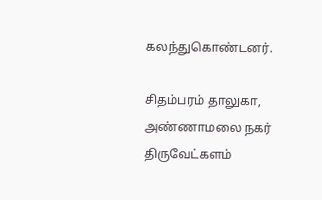கலந்துகொண்டனர்.

சிதம்பரம் தாலுகா, அண்ணாமலை நகர் திருவேட்களம்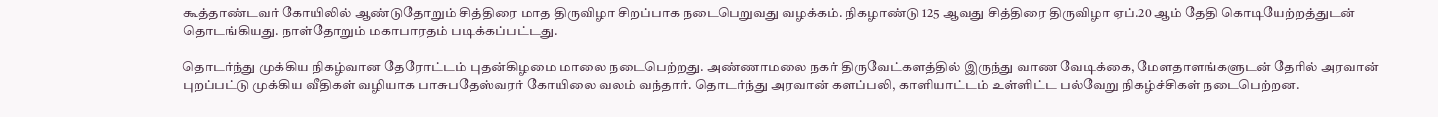கூத்தாண்டவர் கோயிலில் ஆண்டுதோறும் சித்திரை மாத திருவிழா சிறப்பாக நடைபெறுவது வழக்கம். நிகழாண்டு 125 ஆவது சித்திரை திருவிழா ஏப்.20 ஆம் தேதி கொடியேற்றத்துடன் தொடங்கியது. நாள்தோறும் மகாபாரதம் படிக்கப்பட்டது.

தொடர்ந்து முக்கிய நிகழ்வான தேரோட்டம் புதன்கிழமை மாலை நடைபெற்றது. அண்ணாமலை நகர் திருவேட்களத்தில் இருந்து வாண வேடிக்கை, மேளதாளங்களுடன் தேரில் அரவான் புறப்பட்டு முக்கிய வீதிகள் வழியாக பாசுபதேஸ்வரர் கோயிலை வலம் வந்தார். தொடர்ந்து அரவான் களப்பலி, காளியாட்டம் உள்ளிட்ட பல்வேறு நிகழ்ச்சிகள் நடைபெற்றன.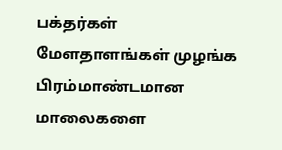பக்தர்கள் மேளதாளங்கள் முழங்க பிரம்மாண்டமான மாலைகளை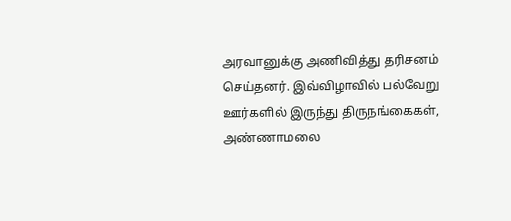அரவானுக்கு அணிவித்து தரிசனம் செய்தனர். இவ்விழாவில் பல்வேறு ஊர்களில் இருந்து திருநங்கைகள், அண்ணாமலை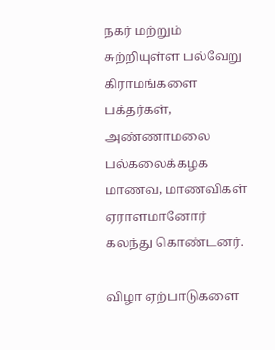நகர் மற்றும் சுற்றியுள்ள பல்வேறு கிராமங்களை பக்தர்கள், அண்ணாமலை பல்கலைக்கழக மாணவ, மாணவிகள் ஏராளமானோர் கலந்து கொண்டனர்.

விழா ஏற்பாடுகளை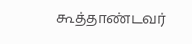கூத்தாண்டவர்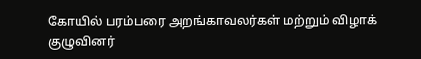கோயில் பரம்பரை அறங்காவலர்கள் மற்றும் விழாக் குழுவினர்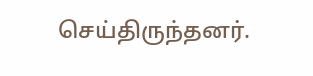செய்திருந்தனர்.